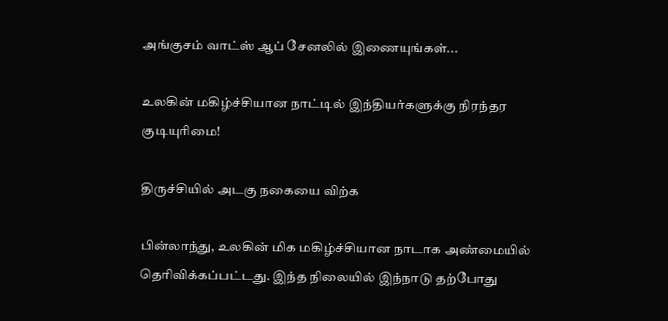அங்குசம் வாட்ஸ் ஆப் சேனலில் இணையுங்கள்...

உலகின் மகிழ்ச்சியான நாட்டில் இந்தியர்களுக்கு நிரந்தர குடியுரிமை!

திருச்சியில் அடகு நகையை விற்க

பின்லாந்து, உலகின் மிக மகிழ்ச்சியான நாடாக அண்மையில் தெரிவிக்கப்பட்டது. இந்த நிலையில் இந்நாடு தற்போது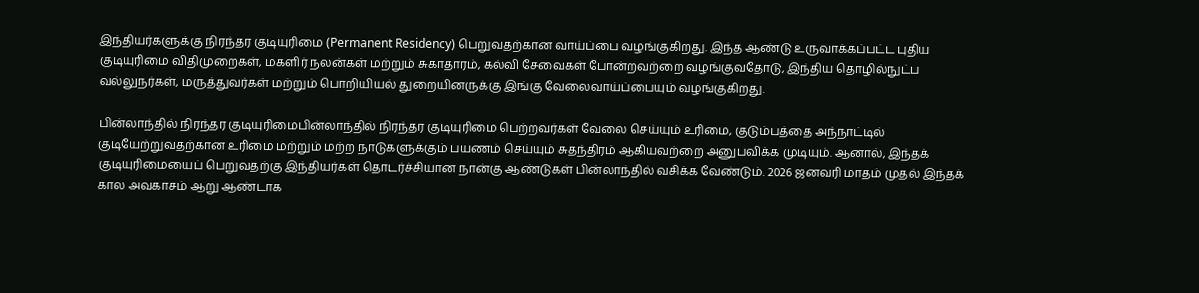இந்தியர்களுக்கு நிரந்தர குடியுரிமை (Permanent Residency) பெறுவதற்கான வாய்ப்பை வழங்குகிறது. இந்த ஆண்டு உருவாக்கப்பட்ட புதிய குடியுரிமை விதிமுறைகள், மகளிர் நலன்கள் மற்றும் சுகாதாரம், கல்வி சேவைகள் போன்றவற்றை வழங்குவதோடு, இந்திய தொழில்நுட்ப வல்லுநர்கள், மருத்துவர்கள் மற்றும் பொறியியல் துறையினருக்கு இங்கு வேலைவாய்ப்பையும் வழங்குகிறது.

பின்லாந்தில் நிரந்தர குடியுரிமைபின்லாந்தில் நிரந்தர குடியுரிமை பெற்றவர்கள் வேலை செய்யும் உரிமை, குடும்பத்தை அந்நாட்டில் குடியேற்றுவதற்கான உரிமை மற்றும் மற்ற நாடுகளுக்கும் பயணம் செய்யும் சுதந்திரம் ஆகியவற்றை அனுபவிக்க முடியும். ஆனால், இந்தக் குடியுரிமையைப் பெறுவதற்கு இந்தியர்கள் தொடர்ச்சியான நான்கு ஆண்டுகள் பின்லாந்தில் வசிக்க வேண்டும். 2026 ஜனவரி மாதம் முதல் இந்தக் கால அவகாசம் ஆறு ஆண்டாக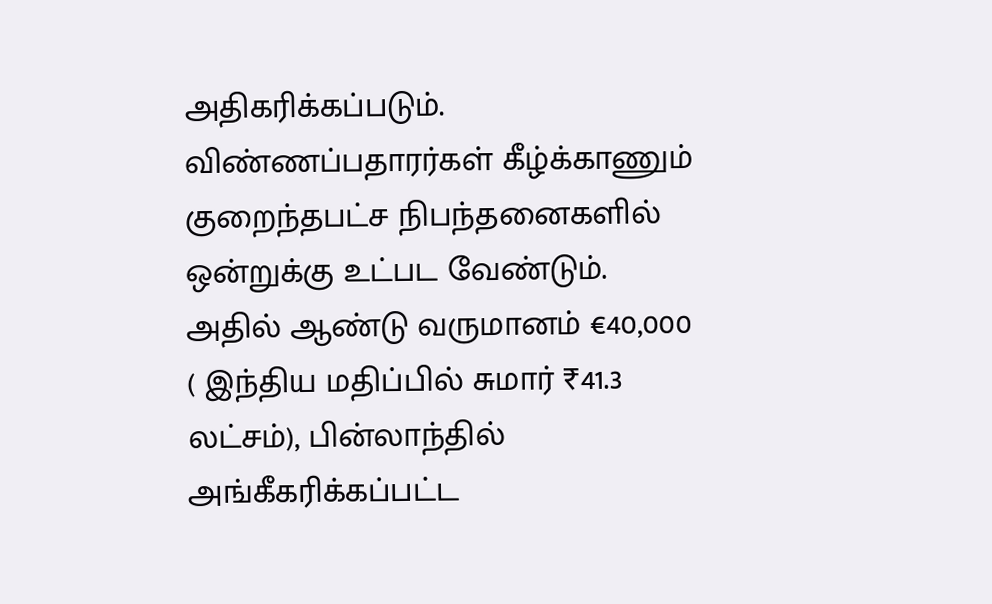அதிகரிக்கப்படும். விண்ணப்பதாரர்கள் கீழ்க்காணும் குறைந்தபட்ச நிபந்தனைகளில் ஒன்றுக்கு உட்பட வேண்டும். அதில் ஆண்டு வருமானம் €40,000 ( இந்திய மதிப்பில் சுமார் ₹41.3 லட்சம்), பின்லாந்தில் அங்கீகரிக்கப்பட்ட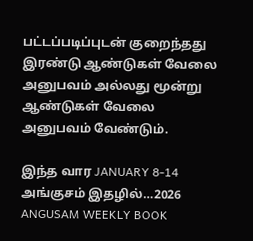பட்டப்படிப்புடன் குறைந்தது இரண்டு ஆண்டுகள் வேலை அனுபவம் அல்லது மூன்று ஆண்டுகள் வேலை அனுபவம் வேண்டும்.

இந்த வார JANUARY 8-14 அங்குசம் இதழில்…2026 ANGUSAM WEEKLY BOOK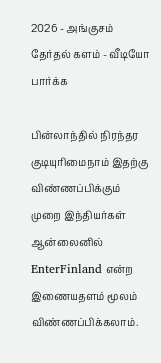2026 - அங்குசம் தேர்தல் களம் - வீடியோ பார்க்க

பின்லாந்தில் நிரந்தர குடியுரிமைநாம் இதற்கு விண்ணப்பிக்கும் முறை இந்தியர்கள் ஆன்லைனில் EnterFinland என்ற இணையதளம் மூலம் விண்ணப்பிக்கலாம்.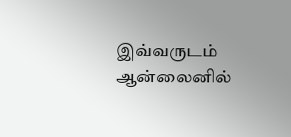இவ்வருடம் ஆன்லைனில்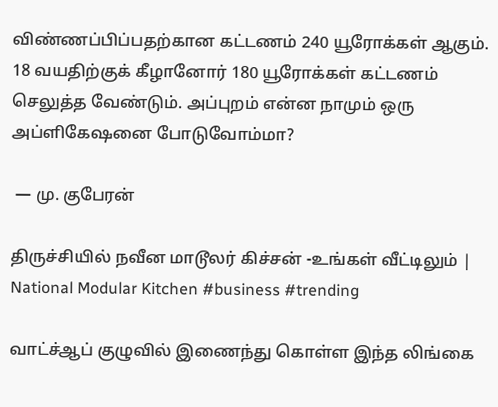விண்ணப்பிப்பதற்கான கட்டணம் 240 யூரோக்கள் ஆகும். 18 வயதிற்குக் கீழானோர் 180 யூரோக்கள் கட்டணம் செலுத்த வேண்டும். அப்புறம் என்ன நாமும் ஒரு அப்ளிகேஷனை போடுவோம்மா?

 — மு. குபேரன்

திருச்சியில் நவீன மாடூலர் கிச்சன் -உங்கள் வீட்டிலும் | National Modular Kitchen #business #trending

வாட்ச்ஆப் குழுவில் இணைந்து கொள்ள இந்த லிங்கை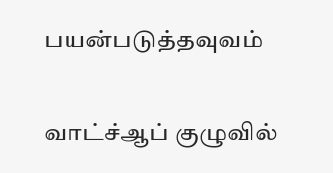பயன்படுத்தவுவம்

வாட்ச்ஆப் குழுவில்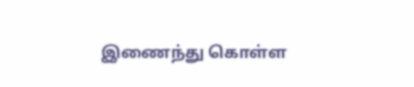இணைந்து கொள்ள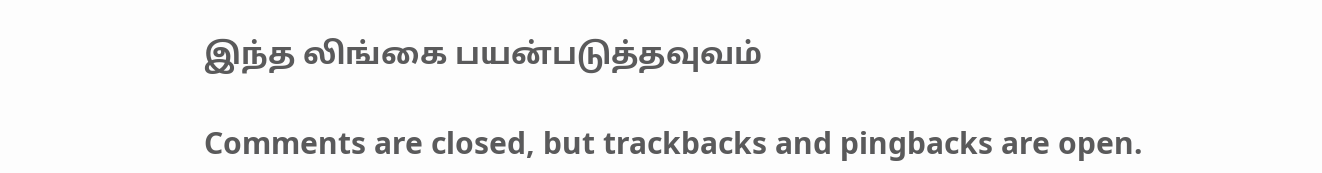இந்த லிங்கை பயன்படுத்தவுவம்

Comments are closed, but trackbacks and pingbacks are open.